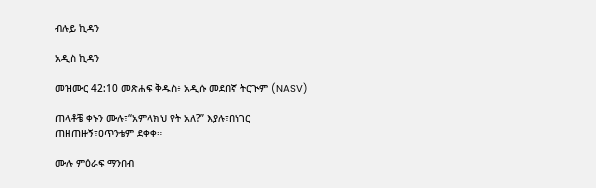ብሉይ ኪዳን

አዲስ ኪዳን

መዝሙር 42:10 መጽሐፍ ቅዱስ፥ አዲሱ መደበኛ ትርጒም (NASV)

ጠላቶቼ ቀኑን ሙሉ፣“አምላክህ የት አለ?” እያሉ፣በነገር ጠዘጠዙኝ፣ዐጥንቴም ደቀቀ።

ሙሉ ምዕራፍ ማንበብ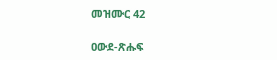መዝሙር 42

ዐውደ-ጽሑፍ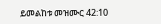ይመልከቱ መዝሙር 42:10